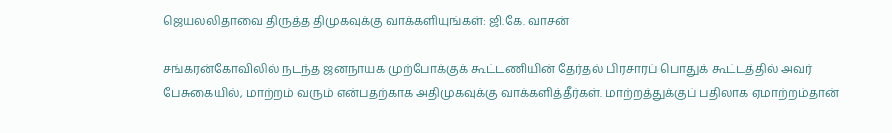ஜெயலலிதாவை திருத்த திமுகவுக்கு வாக்களியுங்கள்: ஜி.கே. வாசன்

சங்கரன்கோவிலில் நடந்த ஜனநாயக முற்போக்குக் கூட்டணியின் தேர்தல் பிரசாரப் பொதுக் கூட்டத்தில் அவர் பேசுகையில், மாற்றம் வரும் என்பதற்காக அதிமுகவுக்கு வாக்களித்தீர்கள். மாற்றத்துக்குப் பதிலாக ஏமாற்றம்தான்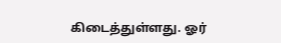கிடைத்துள்ளது. ஓர்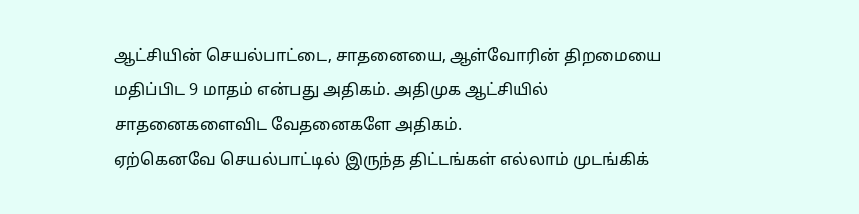ஆட்சியின் செயல்பாட்டை, சாதனையை, ஆள்வோரின் திறமையை மதிப்பிட 9 மாதம் என்பது அதிகம். அதிமுக ஆட்சியில் சாதனைகளைவிட வேதனைகளே அதிகம்.
ஏற்கெனவே செயல்பாட்டில் இருந்த திட்டங்கள் எல்லாம் முடங்கிக்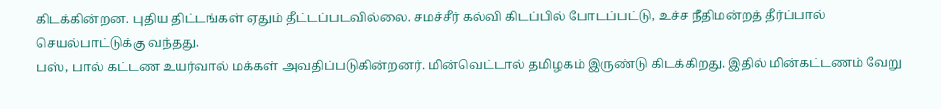கிடக்கின்றன. புதிய திட்டங்கள் ஏதும் தீட்டப்படவில்லை. சமச்சீர் கல்வி கிடப்பில் போடப்பட்டு, உச்ச நீதிமன்றத் தீர்ப்பால் செயல்பாட்டுக்கு வந்தது.
பஸ், பால் கட்டண உயர்வால் மக்கள் அவதிப்படுகின்றனர். மின்வெட்டால் தமிழகம் இருண்டு கிடக்கிறது. இதில் மின்கட்டணம் வேறு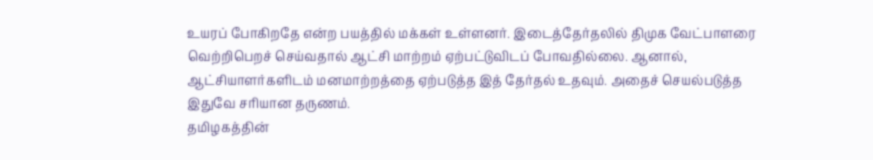உயரப் போகிறதே என்ற பயத்தில் மக்கள் உள்ளனர். இடைத்தேர்தலில் திமுக வேட்பாளரை வெற்றிபெறச் செய்வதால் ஆட்சி மாற்றம் ஏற்பட்டுவிடப் போவதில்லை. ஆனால், ஆட்சியாளர்களிடம் மனமாற்றத்தை ஏற்படுத்த இத் தேர்தல் உதவும். அதைச் செயல்படுத்த இதுவே சரியான தருணம்.
தமிழகத்தின்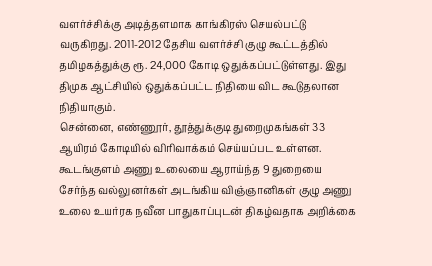வளர்ச்சிக்கு அடித்தளமாக காங்கிரஸ் செயல்பட்டு வருகிறது. 2011-2012 தேசிய வளர்ச்சி குழு கூட்டத்தில் தமிழகத்துக்கு ரூ. 24,000 கோடி ஒதுக்கப்பட்டுள்ளது. இது திமுக ஆட்சியில் ஒதுக்கப்பட்ட நிதியை விட கூடுதலான நிதியாகும்.
சென்னை, எண்ணூர், தூத்துக்குடி துறைமுகங்கள் 33 ஆயிரம் கோடியில் விரிவாக்கம் செய்யப்பட உள்ளன.
கூடங்குளம் அணு உலையை ஆராய்ந்த 9 துறையை சேர்ந்த வல்லுனர்கள் அடங்கிய விஞ்ஞானிகள் குழு அணு உலை உயர்ரக நவீன பாதுகாப்புடன் திகழ்வதாக அறிக்கை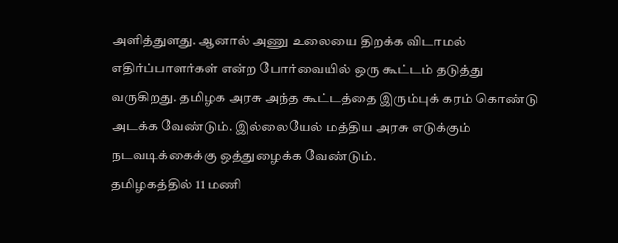அளித்துளது. ஆனால் அணு உலையை திறக்க விடாமல் எதிர்ப்பாளர்கள் என்ற போர்வையில் ஒரு கூட்டம் தடுத்து வருகிறது. தமிழக அரசு அந்த கூட்டத்தை இரும்புக் கரம் கொண்டு அடக்க வேண்டும். இல்லையேல் மத்திய அரசு எடுக்கும் நடவடிக்கைக்கு ஒத்துழைக்க வேண்டும்.
தமிழகத்தில் 11 மணி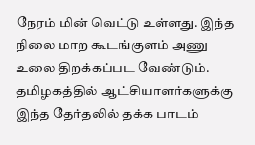நேரம் மின் வெட்டு உள்ளது. இந்த நிலை மாற கூடங்குளம் அணு உலை திறக்கப்பட வேண்டும். தமிழகத்தில் ஆட்சியாளர்களுக்கு இந்த தேர்தலில் தக்க பாடம்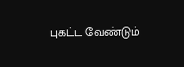புகட்ட வேண்டும்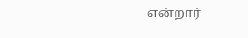என்றார்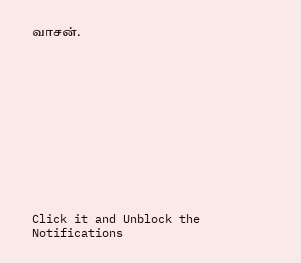வாசன்.












Click it and Unblock the Notifications